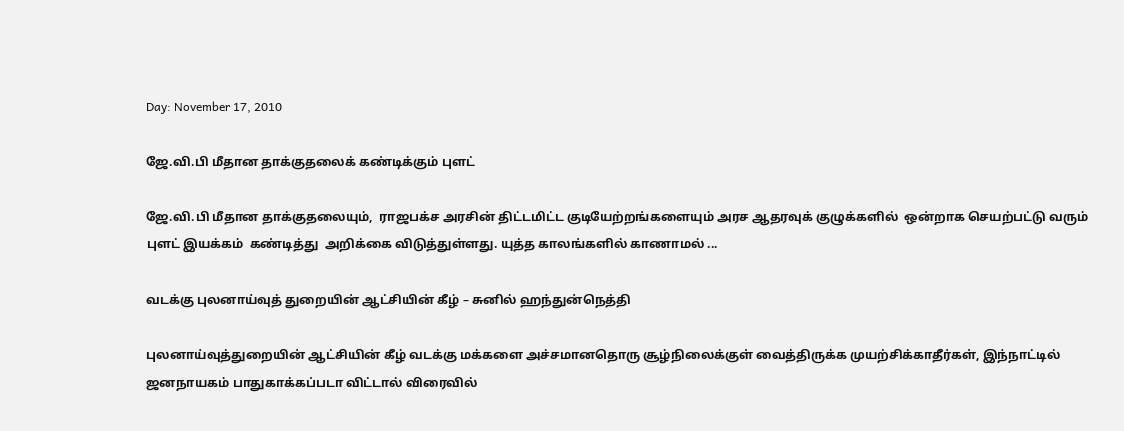Day: November 17, 2010

ஜே.வி.பி மீதான தாக்குதலைக் கண்டிக்கும் புளட்

ஜே.வி.பி மீதான தாக்குதலையும்,  ராஜபக்ச அரசின் திட்டமிட்ட குடியேற்றங்களையும் அரச ஆதரவுக் குழுக்களில்  ஒன்றாக செயற்பட்டு வரும்  புளட் இயக்கம்  கண்டித்து  அறிக்கை விடுத்துள்ளது. யுத்த காலங்களில் காணாமல் ...

வடக்கு புலனாய்வுத் துறையின் ஆட்சியின் கீழ் – சுனில் ஹந்துன்நெத்தி

புலனாய்வுத்துறையின் ஆட்சியின் கீழ் வடக்கு மக்களை அச்சமானதொரு சூழ்நிலைக்குள் வைத்திருக்க முயற்சிக்காதீர்கள், இந்நாட்டில் ஜனநாயகம் பாதுகாக்கப்படா விட்டால் விரைவில்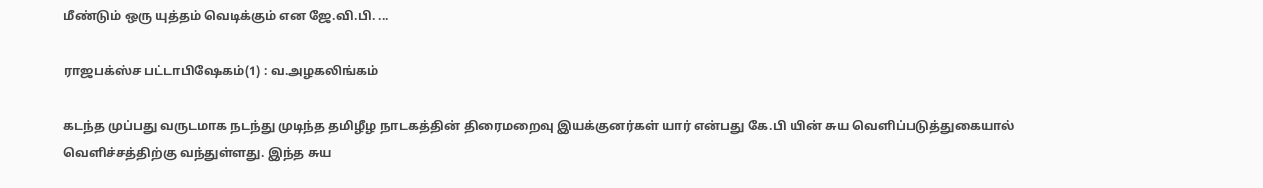மீண்டும் ஒரு யுத்தம் வெடிக்கும் என ஜே.வி.பி. ...

ராஜபக்ஸ்ச பட்டாபிஷேகம்(1) : வ.அழகலிங்கம்

கடந்த முப்பது வருடமாக நடந்து முடிந்த தமிழீழ நாடகத்தின் திரைமறைவு இயக்குனர்கள் யார் என்பது கே.பி யின் சுய வெளிப்படுத்துகையால் வெளிச்சத்திற்கு வந்துள்ளது. இந்த சுய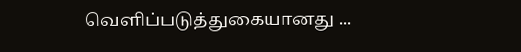வெளிப்படுத்துகையானது ...